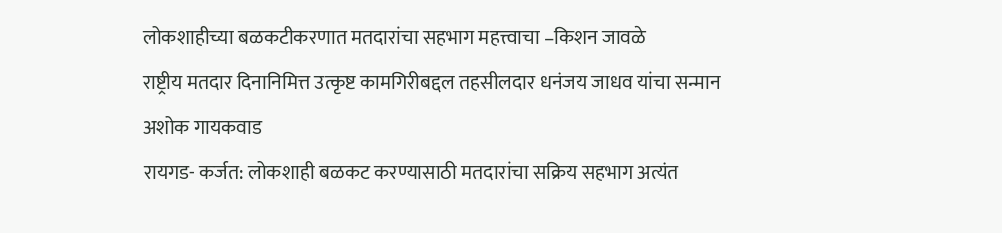लोकशाहीच्या बळकटीकरणात मतदारांचा सहभाग महत्त्वाचा –किशन जावळे
राष्ट्रीय मतदार दिनानिमित्त उत्कृष्ट कामगिरीबद्दल तहसीलदार धनंजय जाधव यांचा सन्मान
अशोक गायकवाड
रायगड- कर्जत: लोकशाही बळकट करण्यासाठी मतदारांचा सक्रिय सहभाग अत्यंत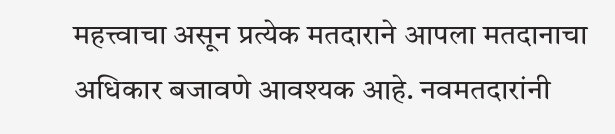महत्त्वाचा असून प्रत्येक मतदाराने आपला मतदानाचा अधिकार बजावणे आवश्यक आहे. नवमतदारांनी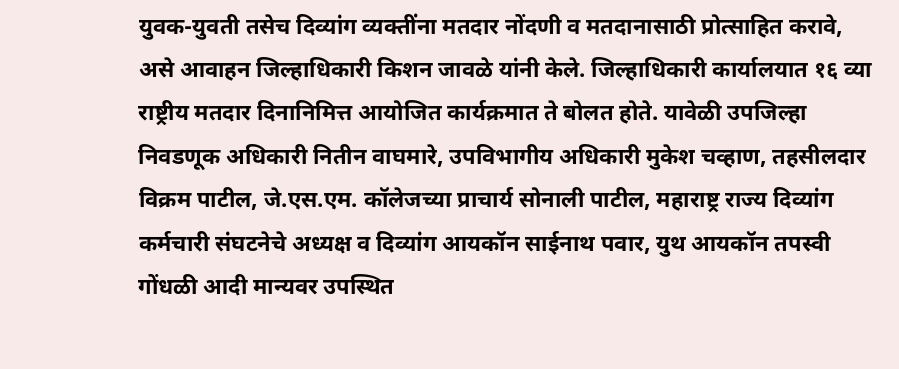युवक-युवती तसेच दिव्यांग व्यक्तींना मतदार नोंदणी व मतदानासाठी प्रोत्साहित करावे, असे आवाहन जिल्हाधिकारी किशन जावळे यांनी केले. जिल्हाधिकारी कार्यालयात १६ व्या राष्ट्रीय मतदार दिनानिमित्त आयोजित कार्यक्रमात ते बोलत होते. यावेळी उपजिल्हा निवडणूक अधिकारी नितीन वाघमारे, उपविभागीय अधिकारी मुकेश चव्हाण, तहसीलदार विक्रम पाटील, जे.एस.एम. कॉलेजच्या प्राचार्य सोनाली पाटील, महाराष्ट्र राज्य दिव्यांग कर्मचारी संघटनेचे अध्यक्ष व दिव्यांग आयकॉन साईनाथ पवार, युथ आयकॉन तपस्वी गोंधळी आदी मान्यवर उपस्थित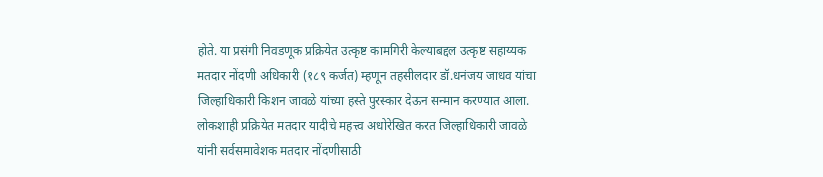होते. या प्रसंगी निवडणूक प्रक्रियेत उत्कृष्ट कामगिरी केल्याबद्दल उत्कृष्ट सहाय्यक मतदार नोंदणी अधिकारी (१८९ कर्जत) म्हणून तहसीलदार डॉ.धनंजय जाधव यांचा जिल्हाधिकारी किशन जावळे यांच्या हस्ते पुरस्कार देऊन सन्मान करण्यात आला. लोकशाही प्रक्रियेत मतदार यादीचे महत्त्व अधोरेखित करत जिल्हाधिकारी जावळे यांनी सर्वसमावेशक मतदार नोंदणीसाठी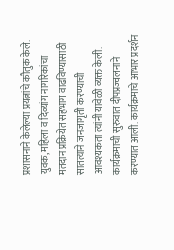प्रशासनाने केलेल्या प्रयत्नांचे कौतुक केले. युवक, महिला व दिव्यांग नागरिकांचा मतदान प्रक्रियेत सहभाग वाढविण्यासाठी सातत्याने जनजागृती करण्याची आवश्यकता त्यांनी यावेळी व्यक्त केली. कार्यक्रमाची सुरुवात दीपप्रज्वलनाने करण्यात आली. कार्यक्रमाचे आभार प्रदर्शन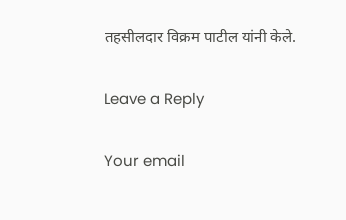तहसीलदार विक्रम पाटील यांनी केले.

Leave a Reply

Your email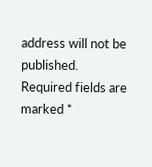address will not be published. Required fields are marked *